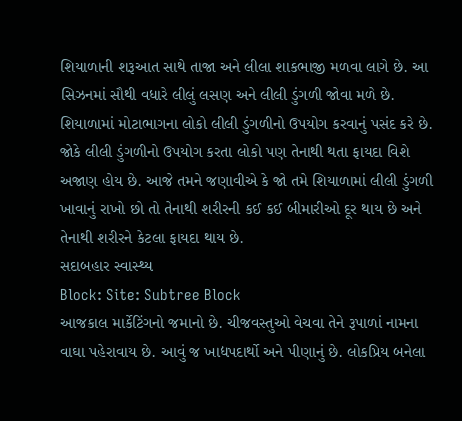શિયાળાની શરૂઆત સાથે તાજા અને લીલા શાકભાજી મળવા લાગે છે. આ સિઝનમાં સૌથી વધારે લીલું લસણ અને લીલી ડુંગળી જોવા મળે છે. શિયાળામાં મોટાભાગના લોકો લીલી ડુંગળીનો ઉપયોગ કરવાનું પસંદ કરે છે. જોકે લીલી ડુંગળીનો ઉપયોગ કરતા લોકો પણ તેનાથી થતા ફાયદા વિશે અજાણ હોય છે. આજે તમને જણાવીએ કે જો તમે શિયાળામાં લીલી ડુંગળી ખાવાનું રાખો છો તો તેનાથી શરીરની કઈ કઈ બીમારીઓ દૂર થાય છે અને તેનાથી શરીરને કેટલા ફાયદા થાય છે.
સદાબહાર સ્વાસ્થ્ય
Block: Site: Subtree Block
આજકાલ માર્કેટિંગનો જમાનો છે. ચીજવસ્તુઓ વેચવા તેને રૂપાળાં નામના વાઘા પહેરાવાય છે. આવું જ ખાદ્યપદાર્થો અને પીણાનું છે. લોકપ્રિય બનેલા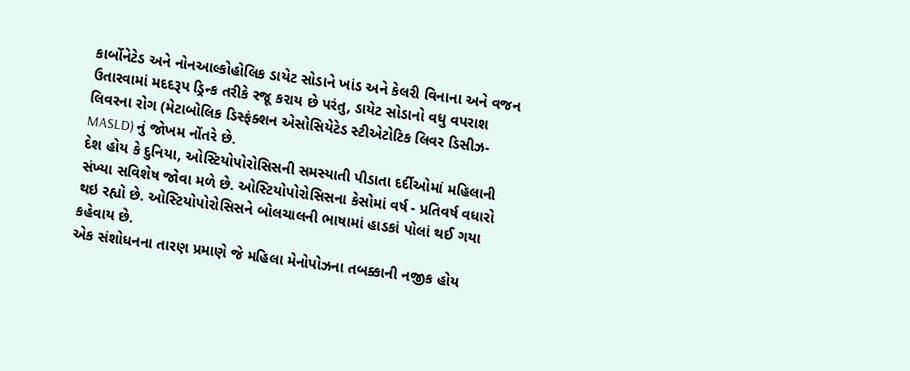કાર્બોનેટેડ અને નોનઆલ્કોહોલિક ડાયેટ સોડાને ખાંડ અને કેલરી વિનાના અને વજન ઉતારવામાં મદદરૂપ ડ્રિન્ક તરીકે રજૂ કરાય છે પરંતુ, ડાયેટ સોડાનો વધુ વપરાશ લિવરના રોગ (મેટાબોલિક ડિસ્ફંક્શન એસોસિયેટેડ સ્ટીએટોટિક લિવર ડિસીઝ-MASLD) નું જોખમ નોંતરે છે.
દેશ હોય કે દુનિયા, ઓસ્ટિયોપોરોસિસની સમસ્યાતી પીડાતા દર્દીઓમાં મહિલાની સંખ્યા સવિશેષ જોવા મળે છે. ઓસ્ટિયોપોરોસિસના કેસોમાં વર્ષ - પ્રતિવર્ષ વધારો થઇ રહ્યો છે. ઓસ્ટિયોપોરોસિસને બોલચાલની ભાષામાં હાડકાં પોલાં થઈ ગયા કહેવાય છે.
એક સંશોધનના તારણ પ્રમાણે જે મહિલા મેનોપોઝના તબક્કાની નજીક હોય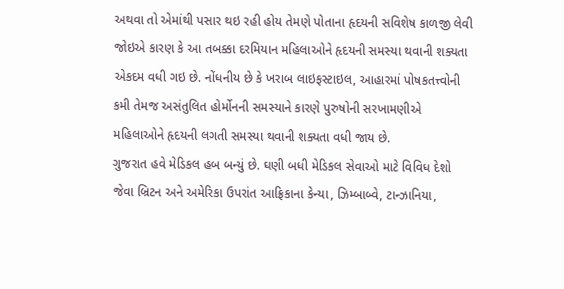અથવા તો એમાંથી પસાર થઇ રહી હોય તેમણે પોતાના હૃદયની સવિશેષ કાળજી લેવી જોઇએ કારણ કે આ તબક્કા દરમિયાન મહિલાઓને હૃદયની સમસ્યા થવાની શક્યતા એકદમ વધી ગઇ છે. નોંધનીય છે કે ખરાબ લાઇફસ્ટાઇલ, આહારમાં પોષકતત્ત્વોની કમી તેમજ અસંતુલિત હોર્મોનની સમસ્યાને કારણે પુરુષોની સરખામણીએ મહિલાઓને હૃદયની લગતી સમસ્યા થવાની શક્યતા વધી જાય છે.
ગુજરાત હવે મેડિકલ હબ બન્યું છે. ઘણી બધી મેડિકલ સેવાઓ માટે વિવિધ દેશો જેવા બ્રિટન અને અમેરિકા ઉપરાંત આફ્રિકાના કેન્યા, ઝિમ્બાબ્વે, ટાન્ઝાનિયા,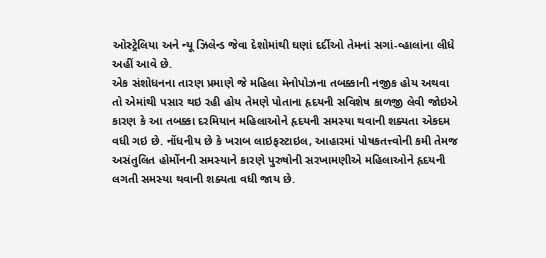ઓસ્ટ્રેલિયા અને ન્યૂ ઝિલેન્ડ જેવા દેશોમાંથી ઘણાં દર્દીઓ તેમનાં સગાં-વ્હાલાંના લીધે અહીં આવે છે.
એક સંશોધનના તારણ પ્રમાણે જે મહિલા મેનોપોઝના તબક્કાની નજીક હોય અથવા તો એમાંથી પસાર થઇ રહી હોય તેમણે પોતાના હૃદયની સવિશેષ કાળજી લેવી જોઇએ કારણ કે આ તબક્કા દરમિયાન મહિલાઓને હૃદયની સમસ્યા થવાની શક્યતા એકદમ વધી ગઇ છે. નોંધનીય છે કે ખરાબ લાઇફસ્ટાઇલ, આહારમાં પોષકતત્ત્વોની કમી તેમજ અસંતુલિત હોર્મોનની સમસ્યાને કારણે પુરુષોની સરખામણીએ મહિલાઓને હૃદયની લગતી સમસ્યા થવાની શક્યતા વધી જાય છે.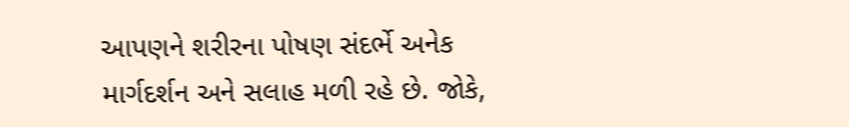આપણને શરીરના પોષણ સંદર્ભે અનેક માર્ગદર્શન અને સલાહ મળી રહે છે. જોકે,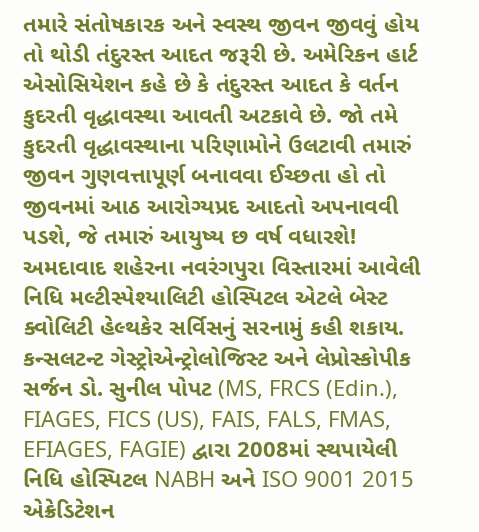તમારે સંતોષકારક અને સ્વસ્થ જીવન જીવવું હોય તો થોડી તંદુરસ્ત આદત જરૂરી છે. અમેરિકન હાર્ટ એસોસિયેશન કહે છે કે તંદુરસ્ત આદત કે વર્તન કુદરતી વૃદ્ધાવસ્થા આવતી અટકાવે છે. જો તમે કુદરતી વૃદ્ધાવસ્થાના પરિણામોને ઉલટાવી તમારું જીવન ગુણવત્તાપૂર્ણ બનાવવા ઈચ્છતા હો તો જીવનમાં આઠ આરોગ્યપ્રદ આદતો અપનાવવી પડશે, જે તમારું આયુષ્ય છ વર્ષ વધારશે!
અમદાવાદ શહેરના નવરંગપુરા વિસ્તારમાં આવેલી નિધિ મલ્ટીસ્પેશ્યાલિટી હોસ્પિટલ એટલે બેસ્ટ ક્વોલિટી હેલ્થકેર સર્વિસનું સરનામું કહી શકાય. કન્સલટન્ટ ગેસ્ટ્રોએન્ટ્રોલોજિસ્ટ અને લેપ્રોસ્કોપીક સર્જન ડો. સુનીલ પોપટ (MS, FRCS (Edin.), FIAGES, FICS (US), FAIS, FALS, FMAS, EFIAGES, FAGIE) દ્વારા 2008માં સ્થપાયેલી નિધિ હોસ્પિટલ NABH અને ISO 9001 2015 એક્રેડિટેશન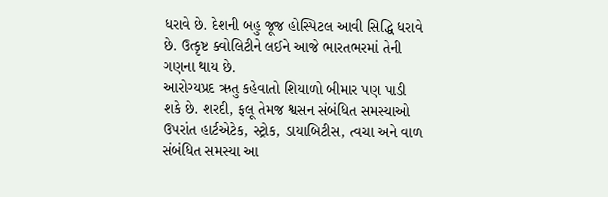ધરાવે છે. દેશની બહુ જૂજ હોસ્પિટલ આવી સિદ્ધિ ધરાવે છે. ઉત્કૃષ્ટ ક્વોલિટીને લઈને આજે ભારતભરમાં તેની ગણના થાય છે.
આરોગ્યપ્રદ ઋતુ કહેવાતો શિયાળો બીમાર પણ પાડી શકે છે. શરદી, ફલૂ તેમજ શ્વસન સંબંધિત સમસ્યાઓ ઉપરાંત હાર્ટએટેક, સ્ટ્રોક, ડાયાબિટીસ, ત્વચા અને વાળ સંબંધિત સમસ્યા આ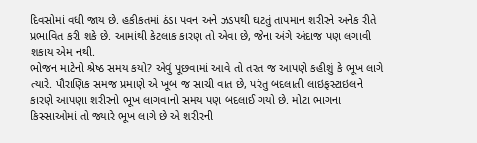દિવસોમાં વધી જાય છે. હકીકતમાં ઠંડા પવન અને ઝડપથી ઘટતું તાપમાન શરીરને અનેક રીતે પ્રભાવિત કરી શકે છે. આમાંથી કેટલાક કારણ તો એવા છે, જેના અંગે અંદાજ પણ લગાવી શકાય એમ નથી.
ભોજન માટેનો શ્રેષ્ઠ સમય કયો? એવું પૂછવામાં આવે તો તરત જ આપણે કહીશું કે ભૂખ લાગે ત્યારે. પૌરાણિક સમજ પ્રમાણે એ ખૂબ જ સાચી વાત છે, પરંતુ બદલાતી લાઇફસ્ટાઇલને કારણે આપણા શરીરનો ભૂખ લાગવાનો સમય પણ બદલાઈ ગયો છે. મોટા ભાગના કિસ્સાઓમાં તો જ્યારે ભૂખ લાગે છે એ શરીરની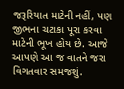જરૂરિયાત માટેની નહીં, પણ જીભના ચટાકા પૂરા કરવા માટેની ભૂખ હોય છે. આજે આપણે આ જ વાતને જરા વિગતવાર સમજશું.